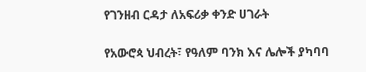የገንዘብ ርዳታ ለአፍሪቃ ቀንድ ሀገራት

የአውሮጳ ህብረት፣ የዓለም ባንክ እና ሌሎች ያካባባ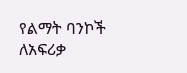የልማት ባንኮች ለአፍሪቃ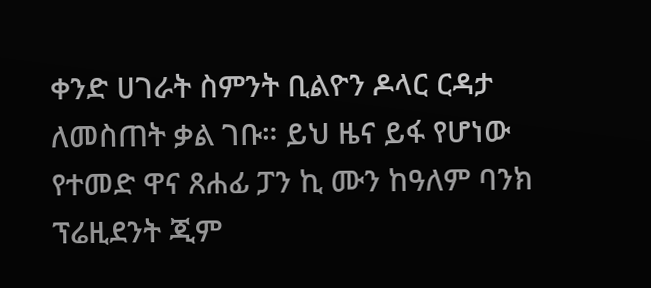ቀንድ ሀገራት ስምንት ቢልዮን ዶላር ርዳታ ለመስጠት ቃል ገቡ። ይህ ዜና ይፋ የሆነው የተመድ ዋና ጸሐፊ ፓን ኪ ሙን ከዓለም ባንክ ፕሬዚደንት ጂም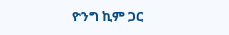ዮንግ ኪም ጋር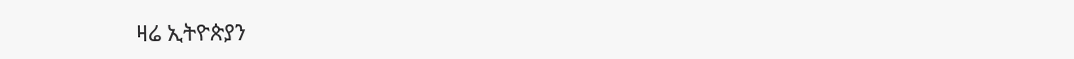ዛሬ ኢትዮጵያን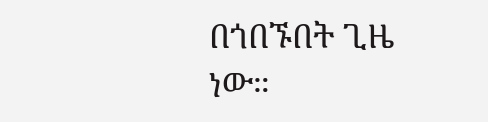በጎበኙበት ጊዜ ነው።